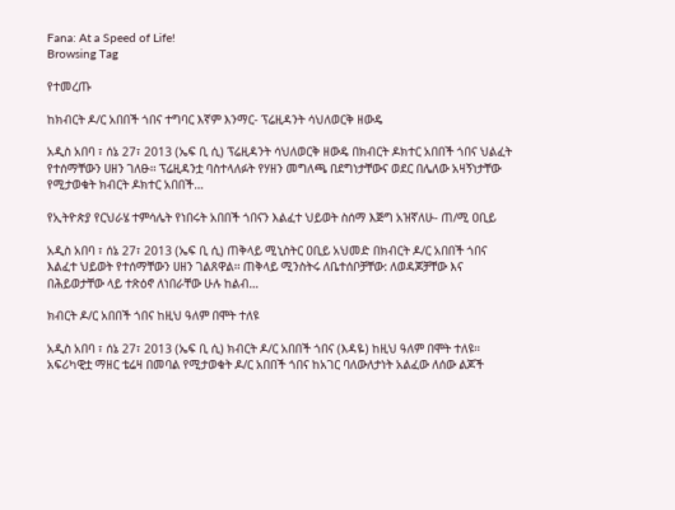Fana: At a Speed of Life!
Browsing Tag

የተመረጡ

ከክብርት ዶ/ር አበበች ጎበና ተግባር እኛም እንማር- ፕሬዚዳንት ሳህለወርቅ ዘውዴ

አዲስ አበባ ፣ ሰኔ 27፣ 2013 (ኤፍ ቢ ሲ) ፕሬዚዳንት ሳህለወርቅ ዘውዴ በክብርት ዶክተር አበበች ጎበና ህልፈት የተሰማቸውን ሀዘን ገለፁ፡፡ ፕሬዚዳንቷ ባስተላለፉት የሃዘን መግለጫ በደግነታቸውና ወደር በሌለው አዛኝነታቸው የሚታወቁት ክብርት ዶክተር አበበች…

የኢትዮጵያ የርህራሄ ተምሳሌት የነበሩት አበበች ጎበናን እልፈተ ህይወት ስሰማ እጅግ አዝኛለሁ- ጠ/ሚ ዐቢይ

አዲስ አበባ ፣ ሰኔ 27፣ 2013 (ኤፍ ቢ ሲ) ጠቅላይ ሚኒስትር ዐቢይ አህመድ በክብርት ዶ/ር አበበች ጎበና እልፈተ ህይወት የተሰማቸውን ሀዘን ገልጸዋል፡፡ ጠቅላይ ሚንስትሩ ለቤተሰቦቻቸው: ለወዳጆቻቸው እና በሕይወታቸው ላይ ተጽዕኖ ለነበራቸው ሁሉ ከልብ…

ክብርት ዶ/ር አበበች ጎበና ከዚህ ዓለም በሞት ተለዩ

አዲስ አበባ ፣ ሰኔ 27፣ 2013 (ኤፍ ቢ ሲ) ክብርት ዶ/ር አበበች ጎበና (እዳዬ) ከዚህ ዓለም በሞት ተለዩ፡፡   አፍሪካዊቷ ማዘር ቴሬዛ በመባል የሚታወቁት ዶ/ር አበበች ጎበና ከአገር ባለውለታነት አልፈው ለሰው ልጆች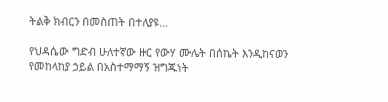ትልቅ ክብርን በመስጠት በተለያዩ…

የህዳሴው ግድብ ሁለተኛው ዙር የውሃ ሙሌት በሰኬት እንዲከናወን የመከላከያ ኃይል በአስተማማኝ ዝግጁነት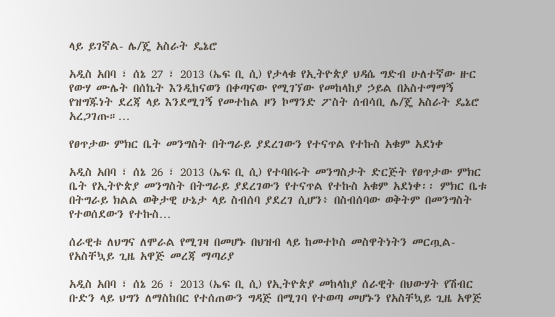ላይ ይገኛል- ሌ/ጄ አስራት ዴኔሮ

አዲስ አበባ ፣ ሰኔ 27 ፣ 2013 (ኤፍ ቢ ሲ) የታላቁ የኢትዮጵያ ህዳሴ ግድብ ሁለተኛው ዙር የውሃ ሙሌት በሰኬት እንዲከናወን በቀጣናው የሚገኘው የመከላከያ ኃይል በአስተማማኝ የዝግጁነት ደረጃ ላይ እንደሚገኝ የመተከል ዞን ኮማንድ ፖስት ሰብሳቢ ሌ/ጄ አስራት ዴኔሮ አረጋገጡ።…

የፀጥታው ምክር ቤት መንግስት በትግራይ ያደረገውን የተናጥል የተኩስ አቁም አደነቀ

አዲስ አበባ ፣ ሰኔ 26 ፣ 2013 (ኤፍ ቢ ሲ) የተባበሩት መንግስታት ድርጅት የፀጥታው ምክር ቤት የኢትዮጵያ መንግስት በትግራይ ያደረገውን የተናጥል የተኩስ አቁም አደነቀ፡፡ ምክር ቤቱ በትግራይ ክልል ወቅታዊ ሁኔታ ላይ ስብሰባ ያደረገ ሲሆን፥ በስብሰባው ወቅትም በመንግስት የተወሰደውን የተኩስ…

ሰራዊቱ ለህግና ለሞራል የሚገዛ በመሆኑ በህዝብ ላይ ከመተኮስ መስዋትነትን መርጧል-የአስቸኳይ ጊዜ አዋጅ መረጃ ማጣሪያ

አዲስ አበባ ፣ ሰኔ 26 ፣ 2013 (ኤፍ ቢ ሲ) የኢትዮጵያ መከላከያ ሰራዊት በህውሃት የሽብር ቡድን ላይ ህግን ለማስከበር የተሰጠውን ግዳጅ በሚገባ የተወጣ መሆኑን የአስቸኳይ ጊዜ አዋጅ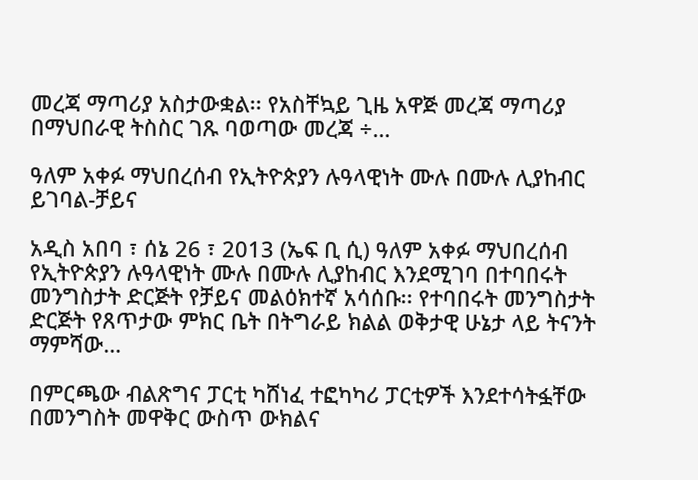መረጃ ማጣሪያ አስታውቋል፡፡ የአስቸኳይ ጊዜ አዋጅ መረጃ ማጣሪያ በማህበራዊ ትስስር ገጹ ባወጣው መረጃ ÷…

ዓለም አቀፉ ማህበረሰብ የኢትዮጵያን ሉዓላዊነት ሙሉ በሙሉ ሊያከብር ይገባል-ቻይና

አዲስ አበባ ፣ ሰኔ 26 ፣ 2013 (ኤፍ ቢ ሲ) ዓለም አቀፉ ማህበረሰብ የኢትዮጵያን ሉዓላዊነት ሙሉ በሙሉ ሊያከብር እንደሚገባ በተባበሩት መንግስታት ድርጅት የቻይና መልዕክተኛ አሳሰቡ፡፡ የተባበሩት መንግስታት ድርጅት የጸጥታው ምክር ቤት በትግራይ ክልል ወቅታዊ ሁኔታ ላይ ትናንት ማምሻው…

በምርጫው ብልጽግና ፓርቲ ካሸነፈ ተፎካካሪ ፓርቲዎች እንደተሳትፏቸው በመንግስት መዋቅር ውስጥ ውክልና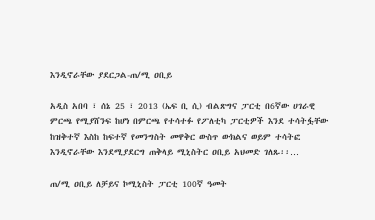እንዲኖራቸው ያደርጋል-ጠ/ሚ ዐቢይ

አዲስ አበባ ፣ ሰኔ 25 ፣ 2013 (ኤፍ ቢ ሲ) ብልጽግና ፓርቲ በ6ኛው ሀገራዊ ምርጫ የሚያሸንፍ ከሆነ በምርጫ የተሳተፉ የፖለቲካ ፓርቲዎች እንደ ተሳትፏቸው ከዝቅተኛ እስከ ከፍተኛ የመንግስት መዋቅር ውስጥ ውክልና ወይም ተሳትፎ እንዲኖራቸው እንደሚያደርግ ጠቅላይ ሚኒስትር ዐቢይ አህመድ ገለጹ፡፡…

ጠ/ሚ ዐቢይ ለቻይና ኮሚኒስት ፓርቲ 100ኛ ዓመት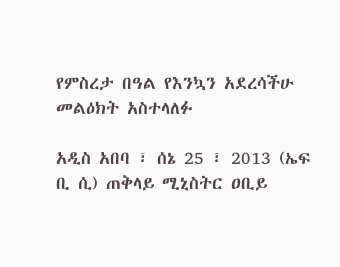የምስረታ በዓል የእንኳን አደረሳችሁ መልዕክት አስተላለፉ

አዲስ አበባ ፣ ሰኔ 25 ፣ 2013 (ኤፍ ቢ ሲ) ጠቅላይ ሚኒስትር ዐቢይ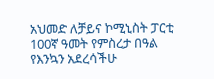አህመድ ለቻይና ኮሚኒስት ፓርቲ 100ኛ ዓመት የምስረታ በዓል የእንኳን አደረሳችሁ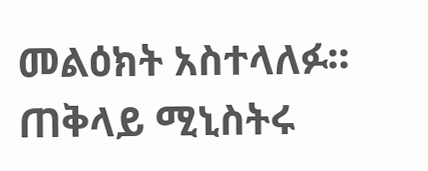መልዕክት አስተላለፉ፡፡ ጠቅላይ ሚኒስትሩ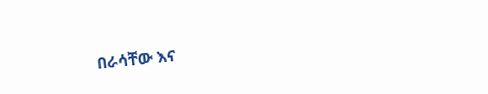በራሳቸው እና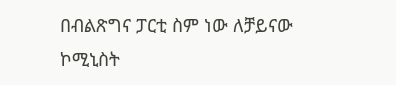በብልጽግና ፓርቲ ስም ነው ለቻይናው ኮሚኒስት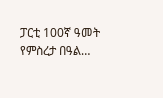ፓርቲ 100ኛ ዓመት የምስረታ በዓል…